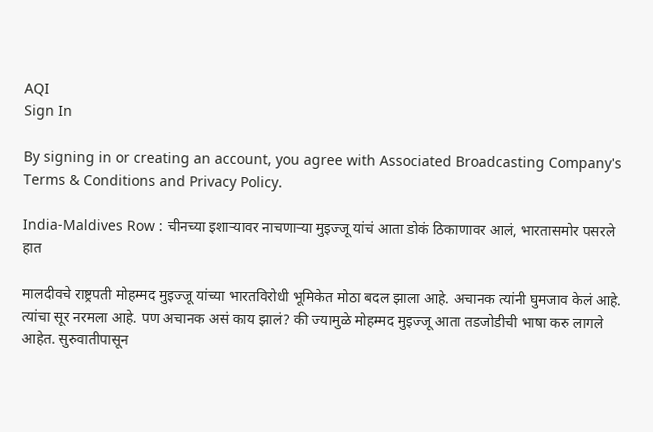AQI
Sign In

By signing in or creating an account, you agree with Associated Broadcasting Company's Terms & Conditions and Privacy Policy.

India-Maldives Row : चीनच्या इशाऱ्यावर नाचणाऱ्या मुइज्जू यांचं आता डोकं ठिकाणावर आलं, भारतासमोर पसरले हात

मालदीवचे राष्ट्रपती मोहम्मद मुइज्जू यांच्या भारतविरोधी भूमिकेत मोठा बदल झाला आहे. अचानक त्यांनी घुमजाव केलं आहे. त्यांचा सूर नरमला आहे. पण अचानक असं काय झालं? की ज्यामुळे मोहम्मद मुइज्जू आता तडजोडीची भाषा करु लागले आहेत. सुरुवातीपासून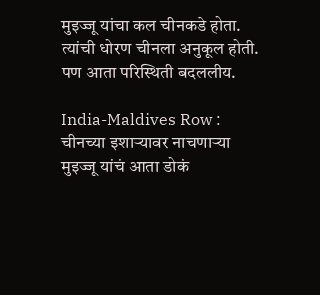मुइज्जू यांचा कल चीनकडे होता. त्यांची धोरण चीनला अनुकूल होती. पण आता परिस्थिती बदललीय.

India-Maldives Row : चीनच्या इशाऱ्यावर नाचणाऱ्या मुइज्जू यांचं आता डोकं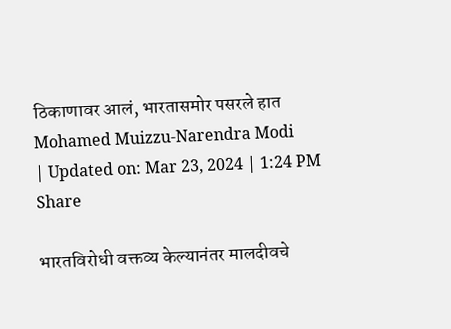ठिकाणावर आलं, भारतासमोर पसरले हात
Mohamed Muizzu-Narendra Modi
| Updated on: Mar 23, 2024 | 1:24 PM
Share

भारतविरोधी वक्तव्य केल्यानंतर मालदीवचे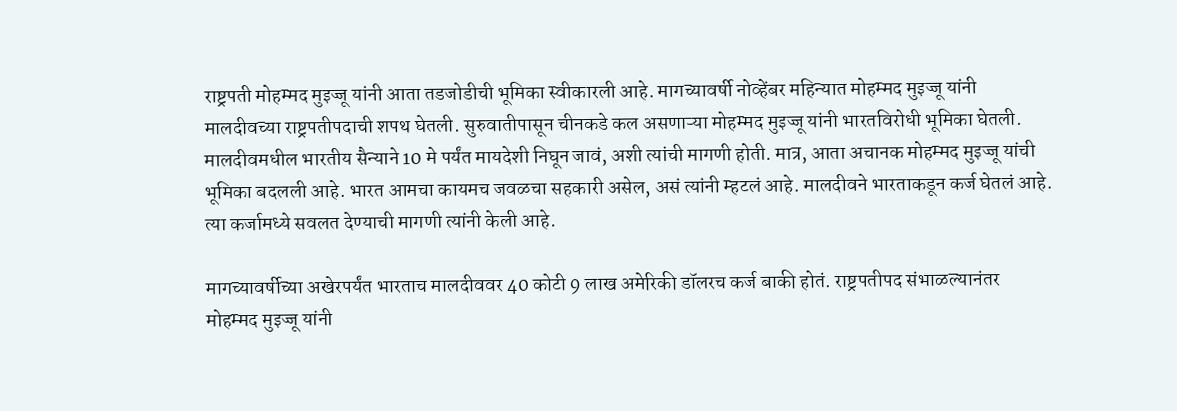राष्ट्रपती मोहम्मद मुइज्जू यांनी आता तडजोडीची भूमिका स्वीकारली आहे. मागच्यावर्षी नोव्हेंबर महिन्यात मोहम्मद मुइज्जू यांनी मालदीवच्या राष्ट्रपतीपदाची शपथ घेतली. सुरुवातीपासून चीनकडे कल असणाऱ्या मोहम्मद मुइज्जू यांनी भारतविरोधी भूमिका घेतली. मालदीवमधील भारतीय सैन्याने 10 मे पर्यंत मायदेशी निघून जावं, अशी त्यांची मागणी होती. मात्र, आता अचानक मोहम्मद मुइज्जू यांची भूमिका बदलली आहे. भारत आमचा कायमच जवळचा सहकारी असेल, असं त्यांनी म्हटलं आहे. मालदीवने भारताकडून कर्ज घेतलं आहे. त्या कर्जामध्ये सवलत देण्याची मागणी त्यांनी केली आहे.

मागच्यावर्षीच्या अखेरपर्यंत भारताच मालदीववर 40 कोटी 9 लाख अमेरिकी डॉलरच कर्ज बाकी होतं. राष्ट्रपतीपद संभाळल्यानंतर मोहम्मद मुइज्जू यांनी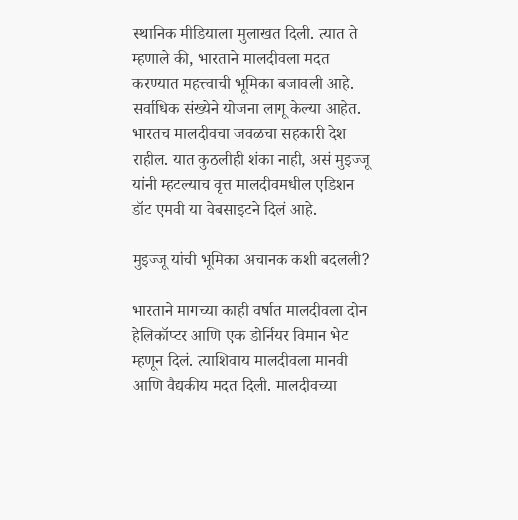स्थानिक मीडियाला मुलाखत दिली. त्यात ते म्हणाले की, भारताने मालदीवला मदत करण्यात महत्त्वाची भूमिका बजावली आहे. सर्वाधिक संख्येने योजना लागू केल्या आहेत. भारतच मालदीवचा जवळचा सहकारी देश राहील. यात कुठलीही शंका नाही, असं मुइज्जू यांनी म्हटल्याच वृत्त मालदीवमधील एडिशन डॉट एमवी या वेबसाइटने दिलं आहे.

मुइज्जू यांची भूमिका अचानक कशी बदलली?

भारताने मागच्या काही वर्षात मालदीवला दोन हेलिकॉप्टर आणि एक डोर्नियर विमान भेट म्हणून दिलं. त्याशिवाय मालदीवला मानवी आणि वैद्यकीय मदत दिली. मालदीवच्या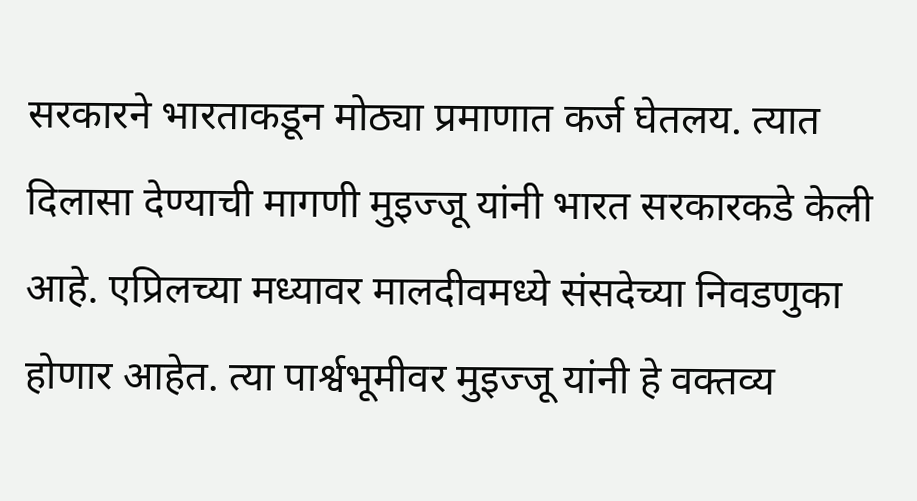सरकारने भारताकडून मोठ्या प्रमाणात कर्ज घेतलय. त्यात दिलासा देण्याची मागणी मुइज्जू यांनी भारत सरकारकडे केली आहे. एप्रिलच्या मध्यावर मालदीवमध्ये संसदेच्या निवडणुका होणार आहेत. त्या पार्श्वभूमीवर मुइज्जू यांनी हे वक्तव्य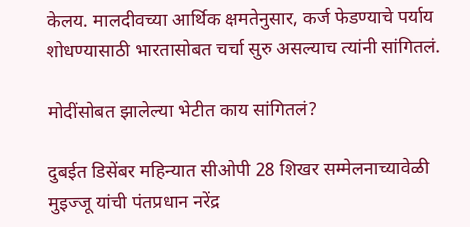केलय. मालदीवच्या आर्थिक क्षमतेनुसार, कर्ज फेडण्याचे पर्याय शोधण्यासाठी भारतासोबत चर्चा सुरु असल्याच त्यांनी सांगितलं.

मोदींसोबत झालेल्या भेटीत काय सांगितलं?

दुबईत डिसेंबर महिन्यात सीओपी 28 शिखर सम्मेलनाच्यावेळी मुइज्जू यांची पंतप्रधान नरेंद्र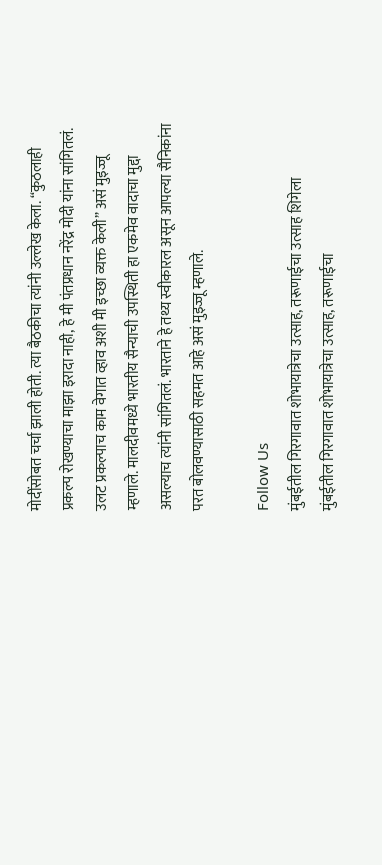मोदींसोबत चर्चा झाली होती. त्या बैठकीचा त्यांनी उल्लेख केला. “कुठलाही प्रकल्प रोखण्याचा माझा इरादा नाही, हे मी पंतप्रधान नरेंद्र मोदी यांना सांगितलं. उलट प्रकल्पाच काम वेगात व्हाव अशी मी इच्छा व्यक्त केली” असं मुइज्जू म्हणाले. मालदीवमध्ये भारतीय सैन्याची उपस्थिती हा एकमेव वादाचा मुद्दा असल्याच त्यांनी सांगितलं. भारताने हे तथ्य स्वीकारल असून आपल्या सैनिकांना परत बोलवण्यासाठी सहमत आहे असं मुइज्जू म्हणाले.

Follow Us
मुंबईतील गिरगावात शोभायात्रेचा उत्साह, तरूणाईचा उत्साह शिगेला
मुंबईतील गिरगावात शोभायात्रेचा उत्साह, तरूणाईचा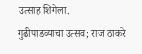उत्साह शिगेला.
गुढीपाडव्याचा उत्सव; राज ठाकरे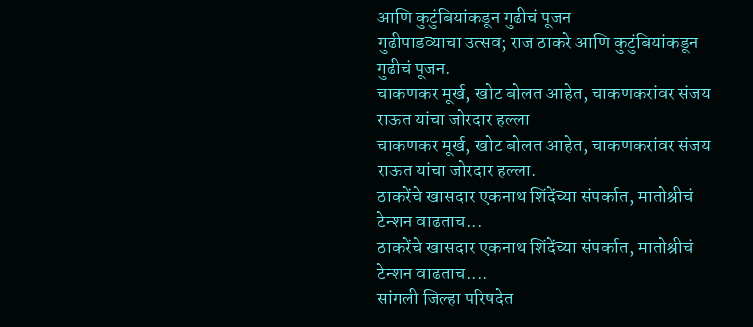आणि कुटुंबियांकडून गुढीचं पूजन
गुढीपाडव्याचा उत्सव; राज ठाकरे आणि कुटुंबियांकडून गुढीचं पूजन.
चाकणकर मूर्ख, खोट बोलत आहेत, चाकणकरांवर संजय राऊत यांचा जोरदार हल्ला
चाकणकर मूर्ख, खोट बोलत आहेत, चाकणकरांवर संजय राऊत यांचा जोरदार हल्ला.
ठाकरेंचे खासदार एकनाथ शिंदेंच्या संपर्कात, मातोश्रीचं टेन्शन वाढताच...
ठाकरेंचे खासदार एकनाथ शिंदेंच्या संपर्कात, मातोश्रीचं टेन्शन वाढताच....
सांगली जिल्हा परिषदेत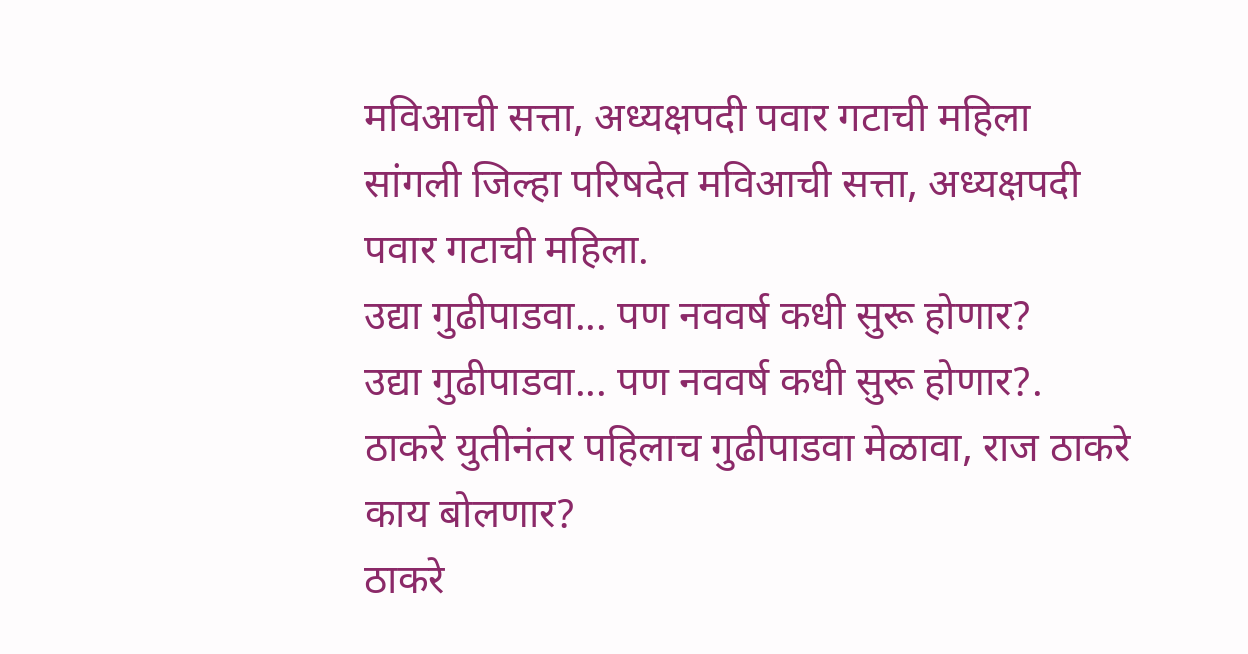मविआची सत्ता, अध्यक्षपदी पवार गटाची महिला
सांगली जिल्हा परिषदेत मविआची सत्ता, अध्यक्षपदी पवार गटाची महिला.
उद्या गुढीपाडवा... पण नववर्ष कधी सुरू होणार?
उद्या गुढीपाडवा... पण नववर्ष कधी सुरू होणार?.
ठाकरे युतीनंतर पहिलाच गुढीपाडवा मेळावा, राज ठाकरे काय बोलणार?
ठाकरे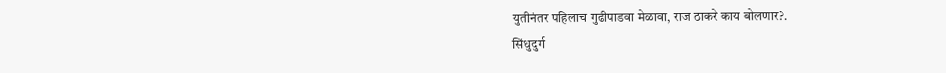युतीनंतर पहिलाच गुढीपाडवा मेळावा, राज ठाकरे काय बोलणार?.
सिंधुदुर्ग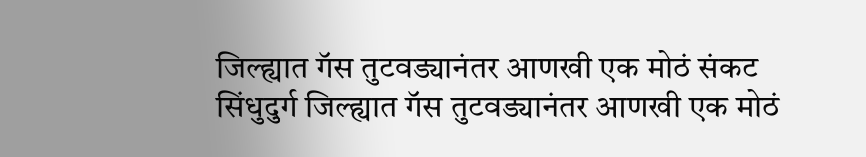जिल्ह्यात गॅस तुटवड्यानंतर आणखी एक मोठं संकट
सिंधुदुर्ग जिल्ह्यात गॅस तुटवड्यानंतर आणखी एक मोठं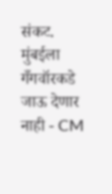संकट.
मुंबईला गँगवॉरकडे जाऊ देणार नाही - CM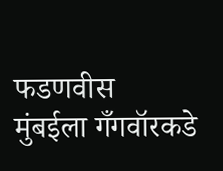फडणवीस
मुंबईला गँगवॉरकडे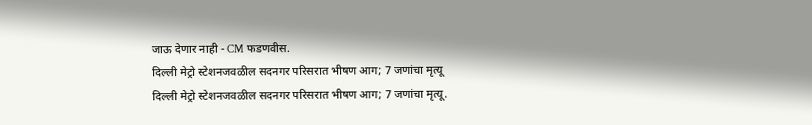जाऊ देणार नाही - CM फडणवीस.
दिल्ली मेट्रो स्टेशनजवळील सदनगर परिसरात भीषण आग; 7 जणांचा मृत्यू
दिल्ली मेट्रो स्टेशनजवळील सदनगर परिसरात भीषण आग; 7 जणांचा मृत्यू.